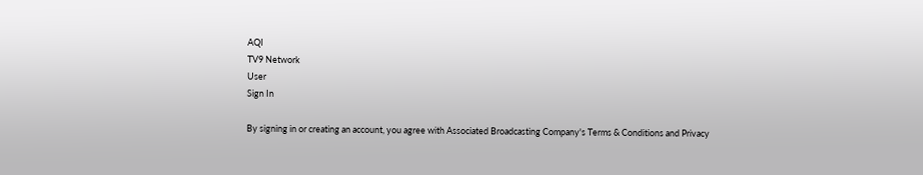AQI
TV9 Network
User
Sign In

By signing in or creating an account, you agree with Associated Broadcasting Company's Terms & Conditions and Privacy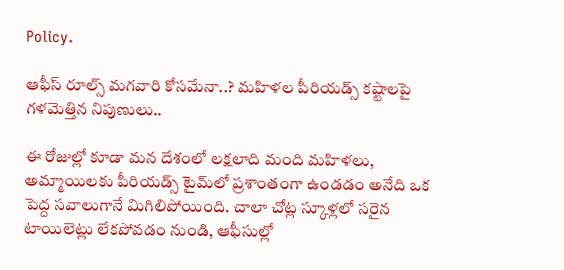Policy.

ఆఫీస్ రూల్స్ మగవారి కోసమేనా..? మహిళల పీరియడ్స్ కష్టాలపై గళమెత్తిన నిపుణులు..

ఈ రోజుల్లో కూడా మన దేశంలో లక్షలాది మంది మహిళలు, అమ్మాయిలకు పీరియడ్స్ టైమ్‌లో ప్రశాంతంగా ఉండడం అనేది ఒక పెద్ద సవాలుగానే మిగిలిపోయింది. చాలా చోట్ల స్కూళ్లలో సరైన టాయిలెట్లు లేకపోవడం నుండి, ఆఫీసుల్లో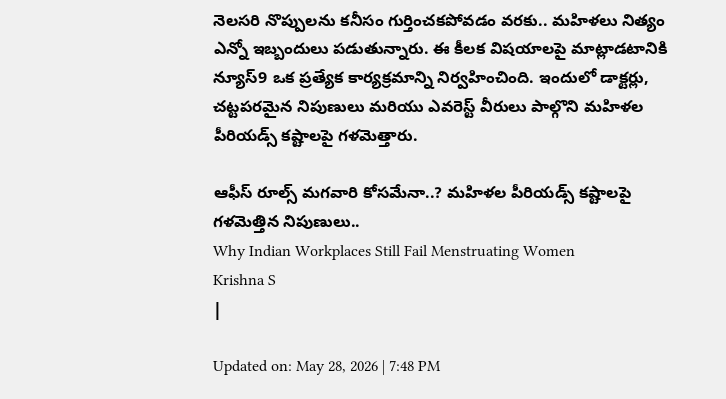నెలసరి నొప్పులను కనీసం గుర్తించకపోవడం వరకు.. మహిళలు నిత్యం ఎన్నో ఇబ్బందులు పడుతున్నారు. ఈ కీలక విషయాలపై మాట్లాడటానికి న్యూస్9 ఒక ప్రత్యేక కార్యక్రమాన్ని నిర్వహించింది. ఇందులో డాక్టర్లు, చట్టపరమైన నిపుణులు మరియు ఎవరెస్ట్ వీరులు పాల్గొని మహిళల పీరియడ్స్ కష్టాలపై గళమెత్తారు.

ఆఫీస్ రూల్స్ మగవారి కోసమేనా..? మహిళల పీరియడ్స్ కష్టాలపై గళమెత్తిన నిపుణులు..
Why Indian Workplaces Still Fail Menstruating Women
Krishna S
|

Updated on: May 28, 2026 | 7:48 PM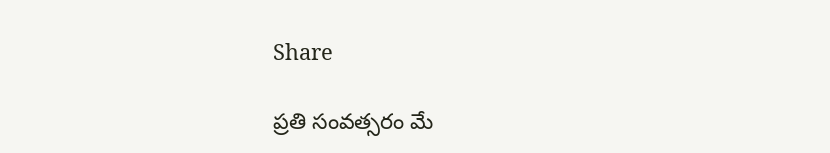Share

ప్రతి సంవత్సరం మే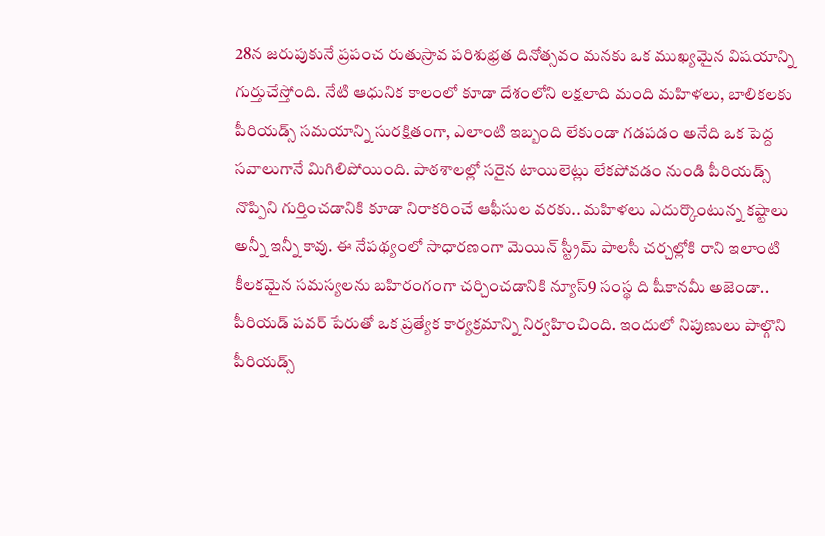28న జరుపుకునే ప్రపంచ రుతుస్రావ పరిశుభ్రత దినోత్సవం మనకు ఒక ముఖ్యమైన విషయాన్ని గుర్తుచేస్తోంది. నేటి ఆధునిక కాలంలో కూడా దేశంలోని లక్షలాది మంది మహిళలు, బాలికలకు పీరియడ్స్ సమయాన్ని సురక్షితంగా, ఎలాంటి ఇబ్బంది లేకుండా గడపడం అనేది ఒక పెద్ద సవాలుగానే మిగిలిపోయింది. పాఠశాలల్లో సరైన టాయిలెట్లు లేకపోవడం నుండి పీరియడ్స్ నొప్పిని గుర్తించడానికి కూడా నిరాకరించే ఆఫీసుల వరకు.. మహిళలు ఎదుర్కొంటున్న కష్టాలు అన్నీ ఇన్నీ కావు. ఈ నేపథ్యంలో సాధారణంగా మెయిన్ స్ట్రీమ్ పాలసీ చర్చల్లోకి రాని ఇలాంటి కీలకమైన సమస్యలను బహిరంగంగా చర్చించడానికి న్యూస్9 సంస్థ ది షీకానమీ అజెండా.. పీరియడ్ పవర్ పేరుతో ఒక ప్రత్యేక కార్యక్రమాన్ని నిర్వహించింది. ఇందులో నిపుణులు పాల్గొని పీరియడ్స్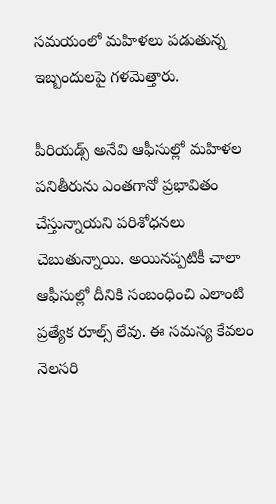సమయంలో మహిళలు పడుతున్న ఇబ్బందులపై గళమెత్తారు.

పీరియడ్స్ అనేవి ఆఫీసుల్లో మహిళల పనితీరును ఎంతగానో ప్రభావితం చేస్తున్నాయని పరిశోధనలు చెబుతున్నాయి. అయినప్పటికీ చాలా ఆఫీసుల్లో దీనికి సంబంధించి ఎలాంటి ప్రత్యేక రూల్స్ లేవు. ఈ సమస్య కేవలం నెలసరి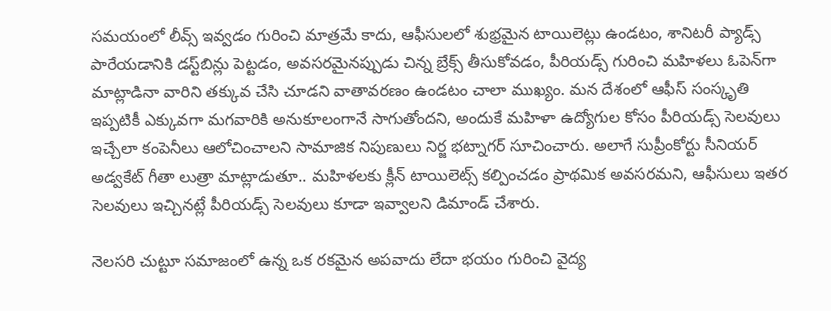సమయంలో లీవ్స్ ఇవ్వడం గురించి మాత్రమే కాదు, ఆఫీసులలో శుభ్రమైన టాయిలెట్లు ఉండటం, శానిటరీ ప్యాడ్స్ పారేయడానికి డస్ట్‌బిన్లు పెట్టడం, అవసరమైనప్పుడు చిన్న బ్రేక్స్ తీసుకోవడం, పీరియడ్స్ గురించి మహిళలు ఓపెన్‌గా మాట్లాడినా వారిని తక్కువ చేసి చూడని వాతావరణం ఉండటం చాలా ముఖ్యం. మన దేశంలో ఆఫీస్ సంస్కృతి ఇప్పటికీ ఎక్కువగా మగవారికి అనుకూలంగానే సాగుతోందని, అందుకే మహిళా ఉద్యోగుల కోసం పీరియడ్స్ సెలవులు ఇచ్చేలా కంపెనీలు ఆలోచించాలని సామాజిక నిపుణులు నిర్జ భట్నాగర్ సూచించారు. అలాగే సుప్రీంకోర్టు సీనియర్ అడ్వకేట్ గీతా లుత్రా మాట్లాడుతూ.. మహిళలకు క్లీన్ టాయిలెట్స్ కల్పించడం ప్రాథమిక అవసరమని, ఆఫీసులు ఇతర సెలవులు ఇచ్చినట్లే పీరియడ్స్ సెలవులు కూడా ఇవ్వాలని డిమాండ్ చేశారు.

నెలసరి చుట్టూ సమాజంలో ఉన్న ఒక రకమైన అపవాదు లేదా భయం గురించి వైద్య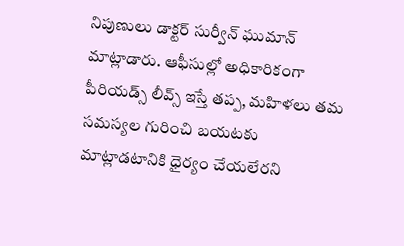నిపుణులు డాక్టర్ సుర్వీన్ ఘుమాన్ మాట్లాడారు. ఆఫీసుల్లో అధికారికంగా పీరియడ్స్ లీవ్స్ ఇస్తే తప్ప, మహిళలు తమ సమస్యల గురించి బయటకు మాట్లాడటానికి ధైర్యం చేయలేరని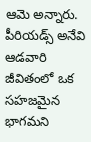ఆమె అన్నారు. పీరియడ్స్ అనేవి ఆడవారి జీవితంలో ఒక సహజమైన భాగమని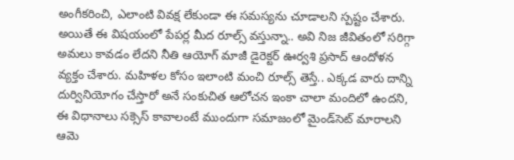అంగీకరించి, ఎలాంటి వివక్ష లేకుండా ఈ సమస్యను చూడాలని స్పష్టం చేశారు. అయితే ఈ విషయంలో పేపర్ల మీద రూల్స్ వస్తున్నా.. అవి నిజ జీవితంలో సరిగ్గా అమలు కావడం లేదని నీతి ఆయోగ్ మాజీ డైరెక్టర్ ఊర్వశి ప్రసాద్ ఆందోళన వ్యక్తం చేశారు. మహిళల కోసం ఇలాంటి మంచి రూల్స్ తెస్తే.. ఎక్కడ వారు దాన్ని దుర్వినియోగం చేస్తారో అనే సంకుచిత ఆలోచన ఇంకా చాలా మందిలో ఉందని, ఈ విధానాలు సక్సెస్ కావాలంటే ముందుగా సమాజంలో మైండ్‌సెట్ మారాలని ఆమె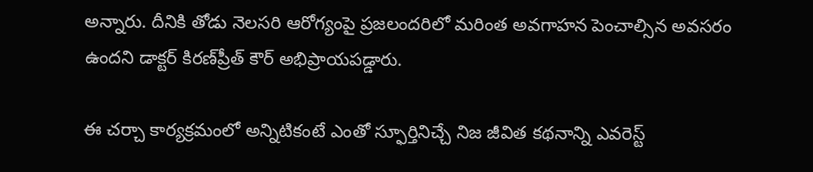అన్నారు. దీనికి తోడు నెలసరి ఆరోగ్యంపై ప్రజలందరిలో మరింత అవగాహన పెంచాల్సిన అవసరం ఉందని డాక్టర్ కిరణ్‌ప్రీత్ కౌర్ అభిప్రాయపడ్డారు.

ఈ చర్చా కార్యక్రమంలో అన్నిటికంటే ఎంతో స్ఫూర్తినిచ్చే నిజ జీవిత కథనాన్ని ఎవరెస్ట్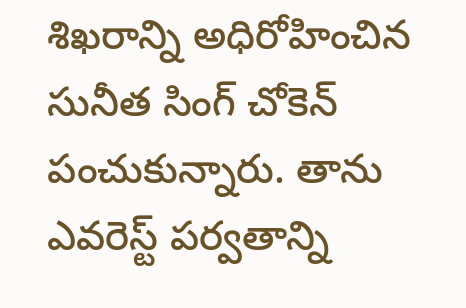శిఖరాన్ని అధిరోహించిన సునీత సింగ్ చోకెన్ పంచుకున్నారు. తాను ఎవరెస్ట్ పర్వతాన్ని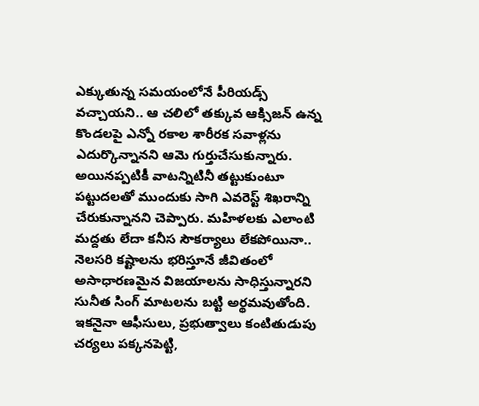ఎక్కుతున్న సమయంలోనే పీరియడ్స్ వచ్చాయని.. ఆ చలిలో తక్కువ ఆక్సిజన్ ఉన్న కొండలపై ఎన్నో రకాల శారీరక సవాళ్లను ఎదుర్కొన్నానని ఆమె గుర్తుచేసుకున్నారు. అయినప్పటికీ వాటన్నిటినీ తట్టుకుంటూ పట్టుదలతో ముందుకు సాగి ఎవరెస్ట్ శిఖరాన్ని చేరుకున్నానని చెప్పారు. మహిళలకు ఎలాంటి మద్దతు లేదా కనీస సౌకర్యాలు లేకపోయినా.. నెలసరి కష్టాలను భరిస్తూనే జీవితంలో అసాధారణమైన విజయాలను సాధిస్తున్నారని సునీత సింగ్ మాటలను బట్టి అర్థమవుతోంది. ఇకనైనా ఆఫీసులు, ప్రభుత్వాలు కంటితుడుపు చర్యలు పక్కనపెట్టి,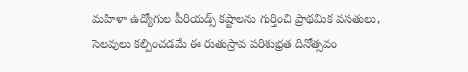మహిళా ఉద్యోగుల పీరియడ్స్ కష్టాలను గుర్తించి ప్రాథమిక వసతులు, సెలవులు కల్పించడమే ఈ రుతుస్రావ పరిశుభ్రత దినోత్సవం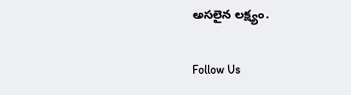అసలైన లక్ష్యం.

Follow Us